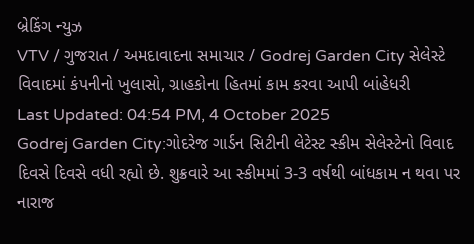બ્રેકિંગ ન્યુઝ
VTV / ગુજરાત / અમદાવાદના સમાચાર / Godrej Garden City સેલેસ્ટે વિવાદમાં કંપનીનો ખુલાસો, ગ્રાહકોના હિતમાં કામ કરવા આપી બાંહેધરી
Last Updated: 04:54 PM, 4 October 2025
Godrej Garden City:ગોદરેજ ગાર્ડન સિટીની લેટેસ્ટ સ્કીમ સેલેસ્ટેનો વિવાદ દિવસે દિવસે વધી રહ્યો છે. શુક્રવારે આ સ્કીમમાં 3-3 વર્ષથી બાંધકામ ન થવા પર નારાજ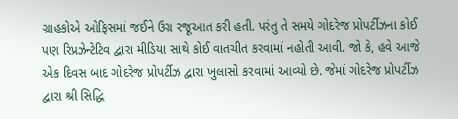ગ્રાહકોએ ઓફિસમાં જઈને ઉગ્ર રજૂઆત કરી હતી. પરંતુ તે સમયે ગોદરેજ પ્રોપર્ટીઝના કોઈ પણ રિપ્રઝેન્ટેટિવ દ્વારા મીડિયા સાથે કોઈ વાતચીત કરવામાં નહોતી આવી. જો કે, હવે આજે એક દિવસ બાદ ગોદરેજ પ્રોપર્ટીઝ દ્વારા ખુલાસો કરવામાં આવ્યો છે. જેમાં ગોદરેજ પ્રોપર્ટીઝ દ્વારા શ્રી સિદ્ધિ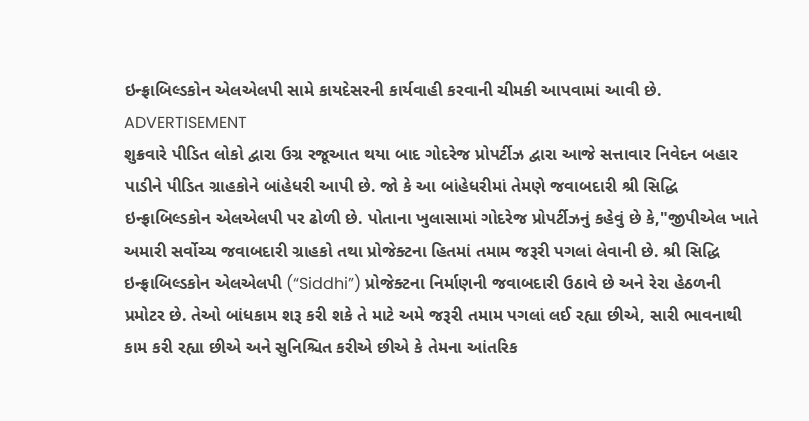ઇન્ફ્રાબિલ્ડકોન એલએલપી સામે કાયદેસરની કાર્યવાહી કરવાની ચીમકી આપવામાં આવી છે.
ADVERTISEMENT
શુક્રવારે પીડિત લોકો દ્વારા ઉગ્ર રજૂઆત થયા બાદ ગોદરેજ પ્રોપર્ટીઝ દ્વારા આજે સત્તાવાર નિવેદન બહાર પાડીને પીડિત ગ્રાહકોને બાંહેધરી આપી છે. જો કે આ બાંહેધરીમાં તેમણે જવાબદારી શ્રી સિદ્ધિ ઇન્ફ્રાબિલ્ડકોન એલએલપી પર ઢોળી છે. પોતાના ખુલાસામાં ગોદરેજ પ્રોપર્ટીઝનું કહેવું છે કે,"જીપીએલ ખાતે અમારી સર્વોચ્ચ જવાબદારી ગ્રાહકો તથા પ્રોજેક્ટના હિતમાં તમામ જરૂરી પગલાં લેવાની છે. શ્રી સિદ્ધિ ઇન્ફ્રાબિલ્ડકોન એલએલપી (“Siddhi”) પ્રોજેક્ટના નિર્માણની જવાબદારી ઉઠાવે છે અને રેરા હેઠળની પ્રમોટર છે. તેઓ બાંધકામ શરૂ કરી શકે તે માટે અમે જરૂરી તમામ પગલાં લઈ રહ્યા છીએ, સારી ભાવનાથી કામ કરી રહ્યા છીએ અને સુનિશ્ચિત કરીએ છીએ કે તેમના આંતરિક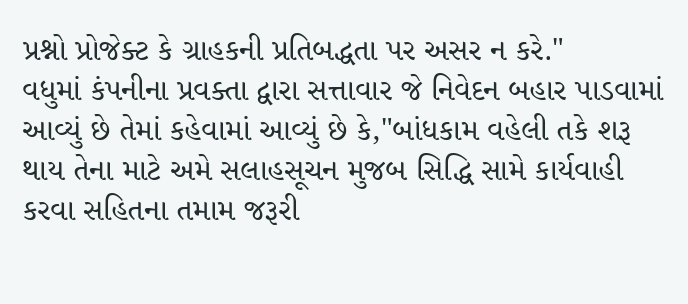પ્રશ્નો પ્રોજેક્ટ કે ગ્રાહકની પ્રતિબદ્ધતા પર અસર ન કરે."
વધુમાં કંપનીના પ્રવક્તા દ્વારા સત્તાવાર જે નિવેદન બહાર પાડવામાં આવ્યું છે તેમાં કહેવામાં આવ્યું છે કે,"બાંધકામ વહેલી તકે શરૂ થાય તેના માટે અમે સલાહસૂચન મુજબ સિદ્ધિ સામે કાર્યવાહી કરવા સહિતના તમામ જરૂરી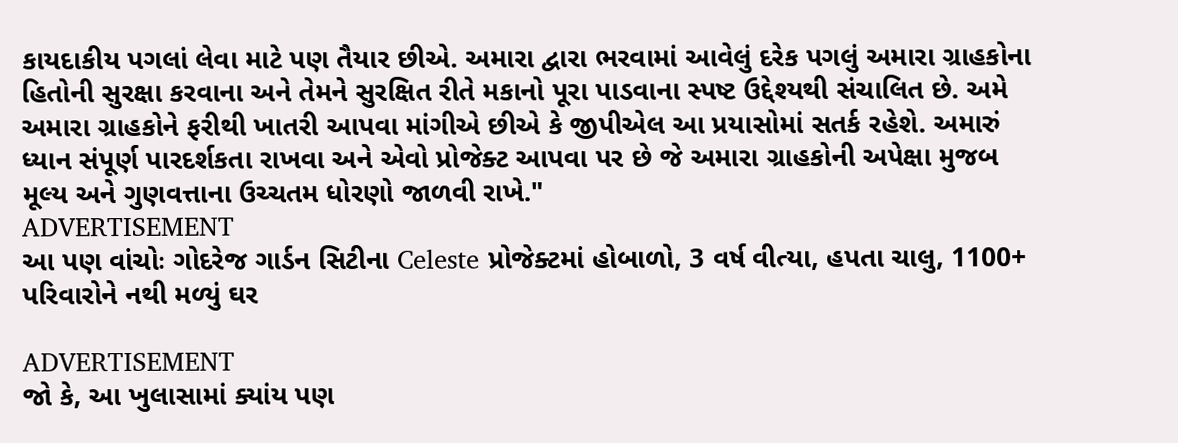કાયદાકીય પગલાં લેવા માટે પણ તૈયાર છીએ. અમારા દ્વારા ભરવામાં આવેલું દરેક પગલું અમારા ગ્રાહકોના હિતોની સુરક્ષા કરવાના અને તેમને સુરક્ષિત રીતે મકાનો પૂરા પાડવાના સ્પષ્ટ ઉદ્દેશ્યથી સંચાલિત છે. અમે અમારા ગ્રાહકોને ફરીથી ખાતરી આપવા માંગીએ છીએ કે જીપીએલ આ પ્રયાસોમાં સતર્ક રહેશે. અમારું ધ્યાન સંપૂર્ણ પારદર્શકતા રાખવા અને એવો પ્રોજેક્ટ આપવા પર છે જે અમારા ગ્રાહકોની અપેક્ષા મુજબ મૂલ્ય અને ગુણવત્તાના ઉચ્ચતમ ધોરણો જાળવી રાખે."
ADVERTISEMENT
આ પણ વાંચોઃ ગોદરેજ ગાર્ડન સિટીના Celeste પ્રોજેક્ટમાં હોબાળો, 3 વર્ષ વીત્યા, હપતા ચાલુ, 1100+ પરિવારોને નથી મળ્યું ઘર

ADVERTISEMENT
જો કે, આ ખુલાસામાં ક્યાંય પણ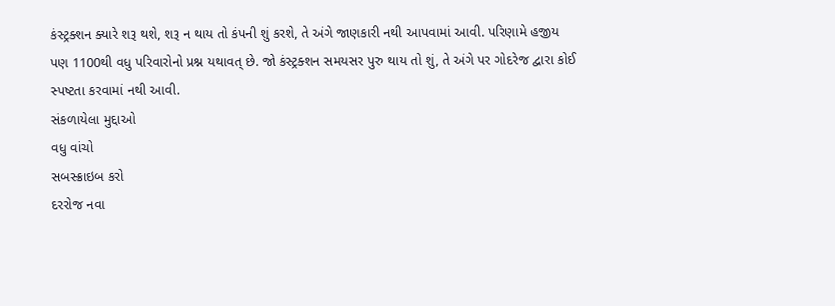કંસ્ટ્રક્શન ક્યારે શરૂ થશે, શરૂ ન થાય તો કંપની શું કરશે, તે અંગે જાણકારી નથી આપવામાં આવી. પરિણામે હજીય પણ 1100થી વધુ પરિવારોનો પ્રશ્ન યથાવત્ છે. જો કંસ્ટ્રક્શન સમયસર પુરુ થાય તો શું, તે અંગે પર ગોદરેજ દ્વારા કોઈ સ્પષ્ટતા કરવામાં નથી આવી.
સંકળાયેલા મુદ્દાઓ
વધુ વાંચો
સબસ્ક્રાઇબ કરો
દરરોજ નવા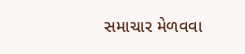સમાચાર મેળવવા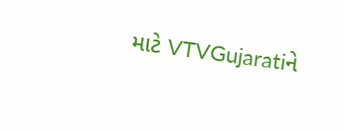માટે VTVGujaratiને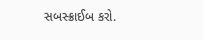સબસ્ક્રાઈબ કરો.